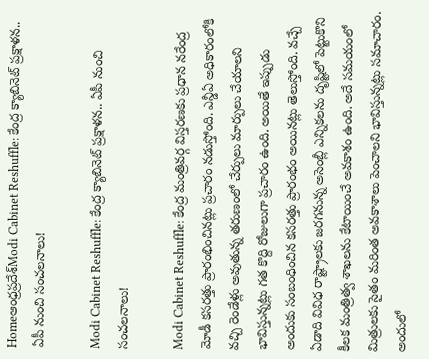Homeఆంధ్రప్రదేశ్‌Modi Cabinet Reshuffle: కేంద్ర క్యాబినెట్ ప్రక్షాళన.. ఏపీ నుంచి సంచలనాలు!

Modi Cabinet Reshuffle: కేంద్ర క్యాబినెట్ ప్రక్షాళన.. ఏపీ నుంచి సంచలనాలు!

Modi Cabinet Reshuffle: కేంద్ర మంత్రివర్గ విస్తరణకు ప్రధాన నరేంద్ర మోడీ కసరత్తు ప్రారంభించినట్లు ప్రచారం నడుస్తోంది. ఎన్డీఏ అధికారంలోకి వచ్చి రెండేళ్లు అవుతున్న తరుణంలో చేర్పులు మార్పులు చేయాలని భావిస్తున్నట్లు గత కొద్ది రోజులుగా ప్రచారం ఉంది. అయితే ఇప్పుడు అందుకు సంబంధించిన కసరత్తు ప్రారంభం అయినట్లు తెలుస్తోంది. వచ్చే ఏడాది వివిధ రాష్ట్రాలకు జరగనున్న అసెంబ్లీ ఎన్నికలను దృష్టిలో పెట్టుకొని కీలక మంత్రిత్వ శాఖలను కేటాయించే అవకాశం ఉంది. అదే సమయంలో మిత్రులకు సైతం మరింత అవకాశాలు పెంచాలని భావిస్తున్నట్లు సమాచారం. అందులో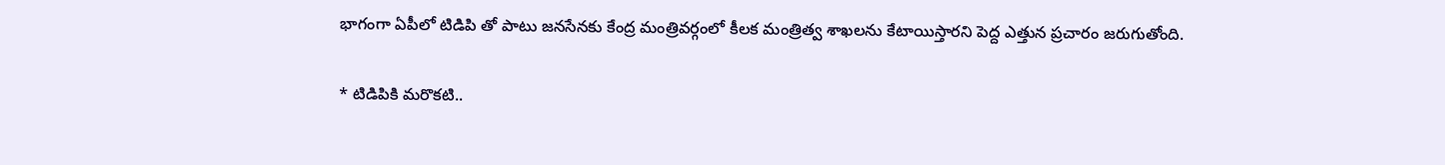భాగంగా ఏపీలో టిడిపి తో పాటు జనసేనకు కేంద్ర మంత్రివర్గంలో కీలక మంత్రిత్వ శాఖలను కేటాయిస్తారని పెద్ద ఎత్తున ప్రచారం జరుగుతోంది.

* టిడిపికి మరొకటి..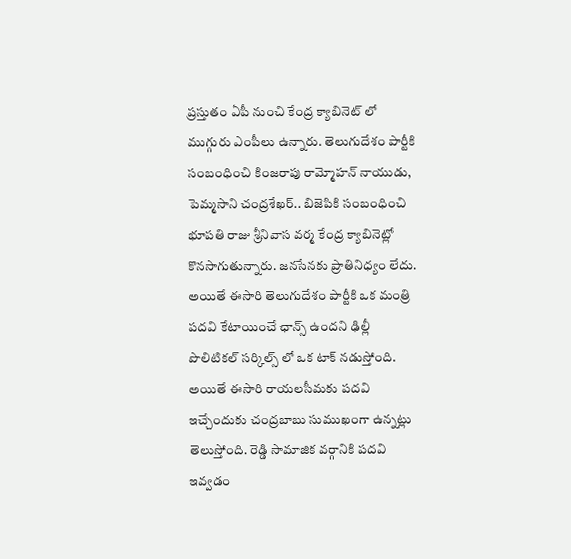ప్రస్తుతం ఏపీ నుంచి కేంద్ర క్యాబినెట్ లో ముగ్గురు ఎంపీలు ఉన్నారు. తెలుగుదేశం పార్టీకి సంబంధించి కింజరాపు రామ్మోహన్ నాయుడు, పెమ్మసాని చంద్రశేఖర్.. బిజెపికి సంబంధించి భూపతి రాజు శ్రీనివాస వర్మ కేంద్ర క్యాబినెట్లో కొనసాగుతున్నారు. జనసేనకు ప్రాతినిధ్యం లేదు. అయితే ఈసారి తెలుగుదేశం పార్టీకి ఒక మంత్రి పదవి కేటాయించే ఛాన్స్ ఉందని ఢిల్లీ పొలిటికల్ సర్కిల్స్ లో ఒక టాక్ నడుస్తోంది. అయితే ఈసారి రాయలసీమకు పదవి ఇచ్చేందుకు చంద్రబాబు సుముఖంగా ఉన్నట్లు తెలుస్తోంది. రెడ్డి సామాజిక వర్గానికి పదవి ఇవ్వడం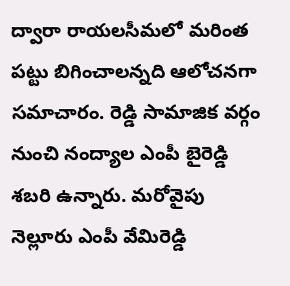ద్వారా రాయలసీమలో మరింత పట్టు బిగించాలన్నది ఆలోచనగా సమాచారం. రెడ్డి సామాజిక వర్గం నుంచి నంద్యాల ఎంపీ బైరెడ్డి శబరి ఉన్నారు. మరోవైపు నెల్లూరు ఎంపీ వేమిరెడ్డి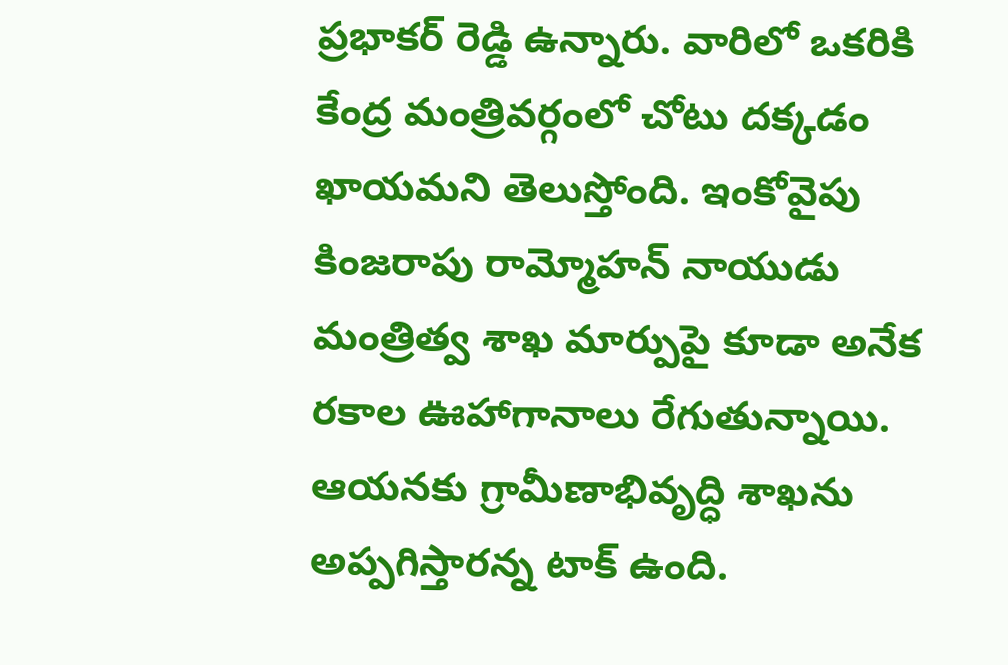ప్రభాకర్ రెడ్డి ఉన్నారు. వారిలో ఒకరికి కేంద్ర మంత్రివర్గంలో చోటు దక్కడం ఖాయమని తెలుస్తోంది. ఇంకోవైపు కింజరాపు రామ్మోహన్ నాయుడు మంత్రిత్వ శాఖ మార్పుపై కూడా అనేక రకాల ఊహాగానాలు రేగుతున్నాయి. ఆయనకు గ్రామీణాభివృద్ధి శాఖను అప్పగిస్తారన్న టాక్ ఉంది.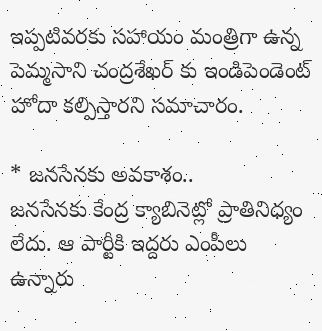ఇప్పటివరకు సహాయం మంత్రిగా ఉన్న పెమ్మసాని చంద్రశేఖర్ కు ఇండిపెండెంట్ హోదా కల్పిస్తారని సమాచారం.

* జనసేనకు అవకాశం..
జనసేనకు కేంద్ర క్యాబినెట్లో ప్రాతినిధ్యం లేదు. ఆ పార్టీకి ఇద్దరు ఎంపీలు ఉన్నారు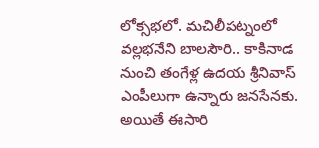లోక్సభలో. మచిలీపట్నంలో వల్లభనేని బాలసౌరి.. కాకినాడ నుంచి తంగేళ్ల ఉదయ శ్రీనివాస్ ఎంపీలుగా ఉన్నారు జనసేనకు. అయితే ఈసారి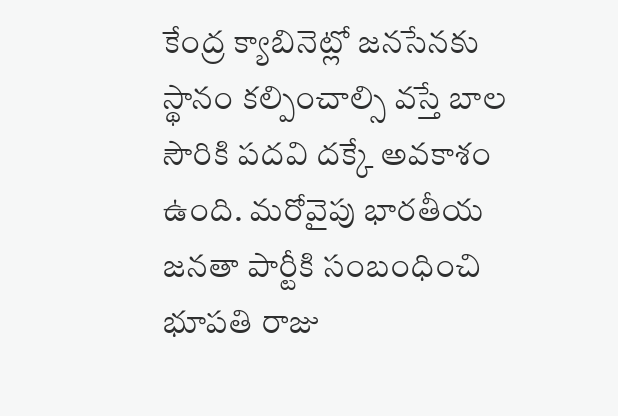కేంద్ర క్యాబినెట్లో జనసేనకు స్థానం కల్పించాల్సి వస్తే బాల సౌరికి పదవి దక్కే అవకాశం ఉంది. మరోవైపు భారతీయ జనతా పార్టీకి సంబంధించి భూపతి రాజు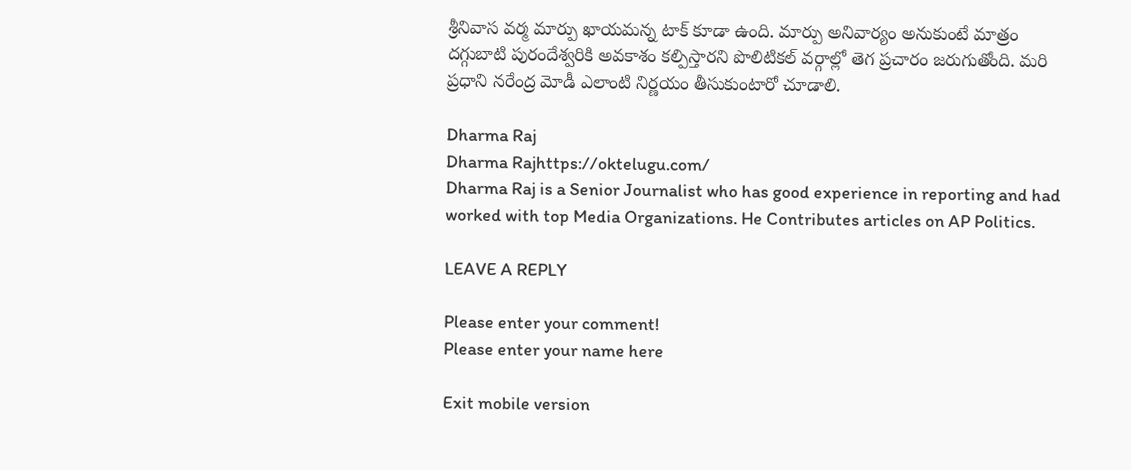శ్రీనివాస వర్మ మార్పు ఖాయమన్న టాక్ కూడా ఉంది. మార్పు అనివార్యం అనుకుంటే మాత్రం దగ్గుబాటి పురందేశ్వరికి అవకాశం కల్పిస్తారని పొలిటికల్ వర్గాల్లో తెగ ప్రచారం జరుగుతోంది. మరి ప్రధాని నరేంద్ర మోడీ ఎలాంటి నిర్ణయం తీసుకుంటారో చూడాలి.

Dharma Raj
Dharma Rajhttps://oktelugu.com/
Dharma Raj is a Senior Journalist who has good experience in reporting and had worked with top Media Organizations. He Contributes articles on AP Politics.

LEAVE A REPLY

Please enter your comment!
Please enter your name here

Exit mobile version